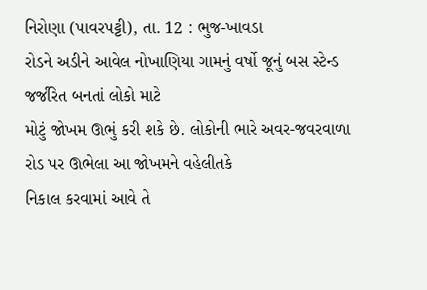નિરોણા (પાવરપટ્ટી), તા. 12 : ભુજ-ખાવડા
રોડને અડીને આવેલ નોખાણિયા ગામનું વર્ષો જૂનું બસ સ્ટેન્ડ જર્જરિત બનતાં લોકો માટે
મોટું જોખમ ઊભું કરી શકે છે. લોકોની ભારે અવર-જવરવાળા રોડ પર ઊભેલા આ જોખમને વહેલીતકે
નિકાલ કરવામાં આવે તે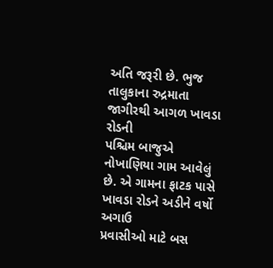અતિ જરૂરી છે. ભુજ તાલુકાના રુદ્રમાતા જાગીરથી આગળ ખાવડા રોડની
પશ્ચિમ બાજુએ નોખાણિયા ગામ આવેલું છે. એ ગામના ફાટક પાસે ખાવડા રોડને અડીને વર્ષો અગાઉ
પ્રવાસીઓ માટે બસ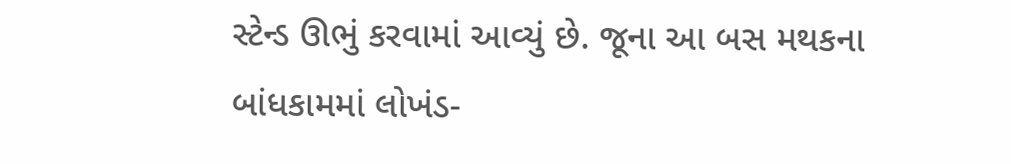સ્ટેન્ડ ઊભું કરવામાં આવ્યું છે. જૂના આ બસ મથકના બાંધકામમાં લોખંડ-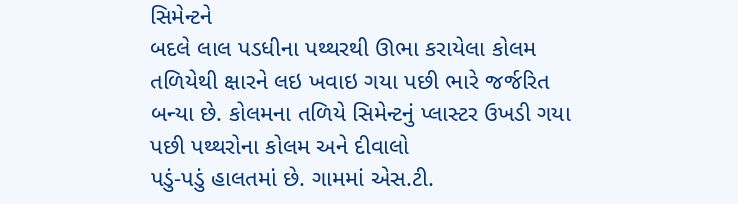સિમેન્ટને
બદલે લાલ પડધીના પથ્થરથી ઊભા કરાયેલા કોલમ તળિયેથી ક્ષારને લઇ ખવાઇ ગયા પછી ભારે જર્જરિત
બન્યા છે. કોલમના તળિયે સિમેન્ટનું પ્લાસ્ટર ઉખડી ગયા પછી પથ્થરોના કોલમ અને દીવાલો
પડું-પડું હાલતમાં છે. ગામમાં એસ.ટી.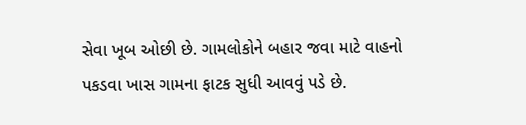સેવા ખૂબ ઓછી છે. ગામલોકોને બહાર જવા માટે વાહનો
પકડવા ખાસ ગામના ફાટક સુધી આવવું પડે છે.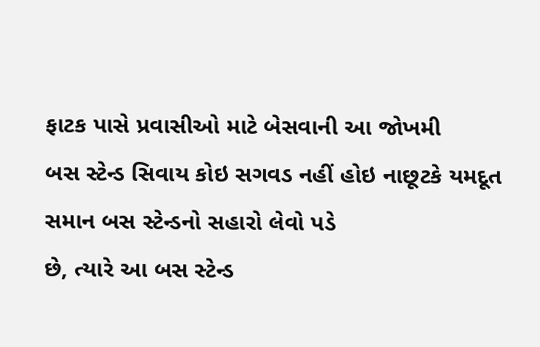ફાટક પાસે પ્રવાસીઓ માટે બેસવાની આ જોખમી
બસ સ્ટેન્ડ સિવાય કોઇ સગવડ નહીં હોઇ નાછૂટકે યમદૂત સમાન બસ સ્ટેન્ડનો સહારો લેવો પડે
છે, ત્યારે આ બસ સ્ટેન્ડ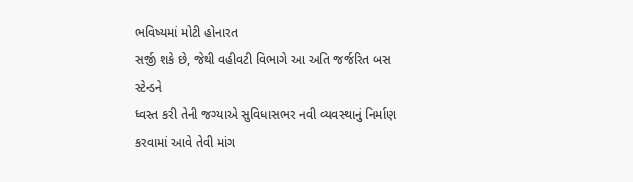ભવિષ્યમાં મોટી હોનારત
સર્જી શકે છે, જેથી વહીવટી વિભાગે આ અતિ જર્જરિત બસ સ્ટેન્ડને
ધ્વસ્ત કરી તેની જગ્યાએ સુવિધાસભર નવી વ્યવસ્થાનું નિર્માણ કરવામાં આવે તેવી માંગ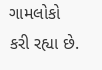ગામલોકો
કરી રહ્યા છે.